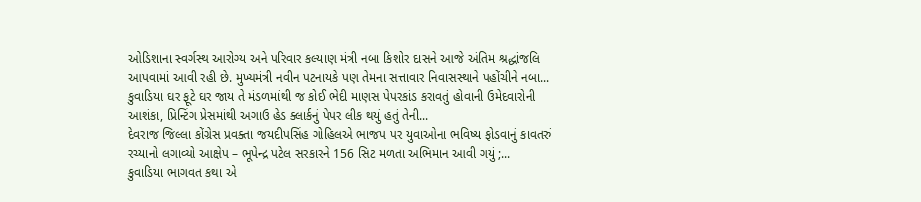ઓડિશાના સ્વર્ગસ્થ આરોગ્ય અને પરિવાર કલ્યાણ મંત્રી નબા કિશોર દાસને આજે અંતિમ શ્રદ્ધાંજલિ આપવામાં આવી રહી છે. મુખ્યમંત્રી નવીન પટનાયકે પણ તેમના સત્તાવાર નિવાસસ્થાને પહોંચીને નબા...
કુવાડિયા ઘર ફૂટે ઘર જાય તે મંડળમાંથી જ કોઈ ભેદી માણસ પેપરકાંડ કરાવતું હોવાની ઉમેદવારોની આશંકા, પ્રિન્ટિંગ પ્રેસમાંથી અગાઉ હેડ ક્લાર્કનું પેપર લીક થયું હતું તેની...
દેવરાજ જિલ્લા કોંગ્રેસ પ્રવક્તા જયદીપસિંહ ગોહિલએ ભાજપ પર યુવાઓના ભવિષ્ય ફોડવાનું કાવતરું રચ્યાનો લગાવ્યો આક્ષેપ – ભૂપેન્દ્ર પટેલ સરકારને 156 સિટ મળતા અભિમાન આવી ગયું ;...
કુવાડિયા ભાગવત કથા એ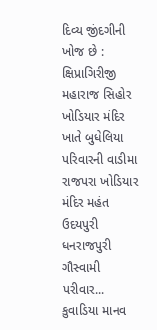દિવ્ય જીંદગીની ખોજ છે : ક્ષિપ્રાગિરીજી મહારાજ સિહોર ખોડિયાર મંદિર ખાતે બુધેલિયા પરિવારની વાડીમા રાજપરા ખોડિયાર મંદિર મહંત ઉદયપુરી ધનરાજપુરી ગૌસ્વામી પરીવાર...
કુવાડિયા માનવ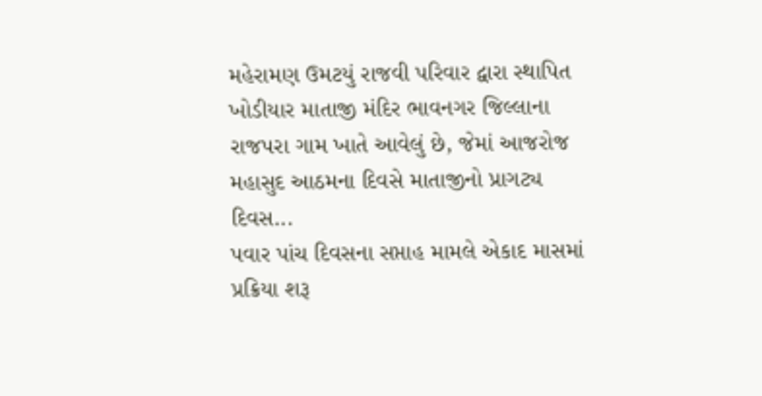મહેરામણ ઉમટયું રાજવી પરિવાર દ્વારા સ્થાપિત ખોડીયાર માતાજી મંદિર ભાવનગર જિલ્લાના રાજપરા ગામ ખાતે આવેલું છે, જેમાં આજરોજ મહાસુદ આઠમના દિવસે માતાજીનો પ્રાગટ્ય દિવસ...
પવાર પાંચ દિવસના સપ્તાહ મામલે એકાદ માસમાં પ્રક્રિયા શરૂ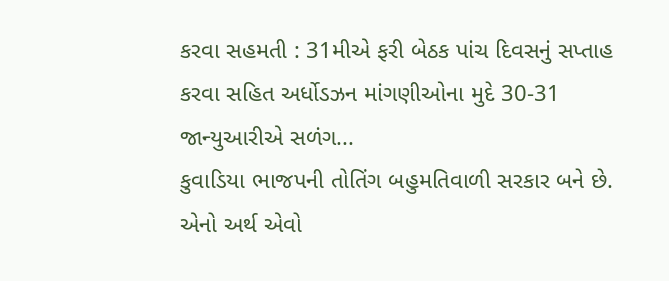કરવા સહમતી : 31મીએ ફરી બેઠક પાંચ દિવસનું સપ્તાહ કરવા સહિત અર્ધોડઝન માંગણીઓના મુદે 30-31 જાન્યુઆરીએ સળંગ...
કુવાડિયા ભાજપની તોતિંગ બહુમતિવાળી સરકાર બને છે. એનો અર્થ એવો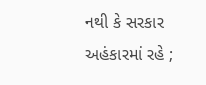નથી કે સરકાર અહંકારમાં રહે ;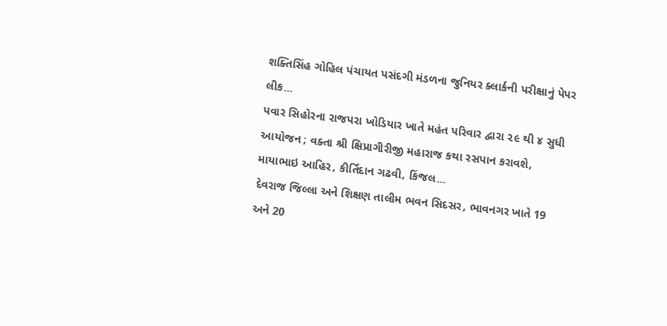શક્તિસિંહ ગોહિલ પંચાયત પસંદગી મંડળના જુનિયર ક્લાર્કની પરીક્ષાનું પેપર લીક...
પવાર સિહોરના રાજપરા ખોડિયાર ખાતે મહંત પરિવાર દ્વારા ૨૯ થી ૪ સુધી આયોજન ; વક્તા શ્રી ક્ષિપ્રાગીરીજી મહારાજ કથા રસપાન કરાવશે, માયાભાઇ આહિર, કીર્તિદાન ગઢવી, કિંજલ...
દેવરાજ જિલ્લા અને શિક્ષણ તાલીમ ભવન સિદસર, ભાવનગર ખાતે 19 અને 20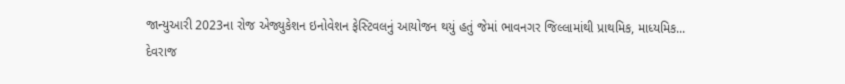જાન્યુઆરી 2023ના રોજ એજ્યુકેશન ઇનોવેશન ફેસ્ટિવલનું આયોજન થયું હતું જેમાં ભાવનગર જિલ્લામાંથી પ્રાથમિક, માધ્યમિક...
દેવરાજ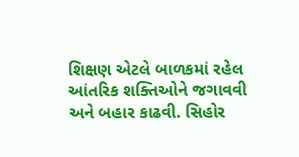શિક્ષણ એટલે બાળકમાં રહેલ આંતરિક શક્તિઓને જગાવવી અને બહાર કાઢવી. સિહોર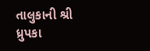તાલુકાની શ્રી ધ્રુપકા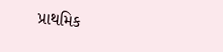પ્રાથમિક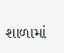શાળામાં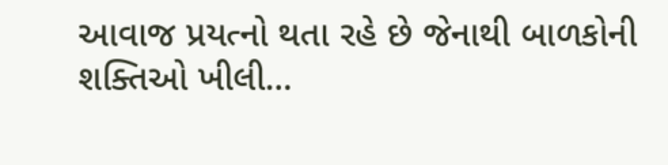આવાજ પ્રયત્નો થતા રહે છે જેનાથી બાળકોની શક્તિઓ ખીલી...